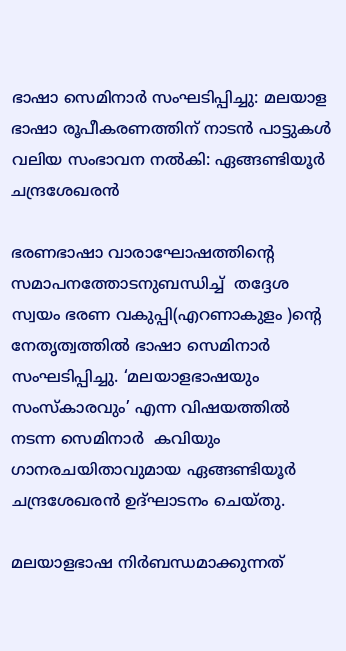ഭാഷാ സെമിനാര്‍ സംഘടിപ്പിച്ചു: മലയാള ഭാഷാ രൂപീകരണത്തിന് നാടന്‍ പാട്ടുകള്‍ വലിയ സംഭാവന നല്‍കി: ഏങ്ങണ്ടിയൂര്‍ ചന്ദ്രശേഖരന്‍

ഭരണഭാഷാ വാരാഘോഷത്തിന്റെ സമാപനത്തോടനുബന്ധിച്ച്  തദ്ദേശ സ്വയം ഭരണ വകുപ്പി(എറണാകുളം )ന്റെ നേതൃത്വത്തില്‍ ഭാഷാ സെമിനാര്‍ സംഘടിപ്പിച്ചു. ‘മലയാളഭാഷയും സംസ്‌കാരവും’ എന്ന വിഷയത്തില്‍ നടന്ന സെമിനാര്‍  കവിയും ഗാനരചയിതാവുമായ ഏങ്ങണ്ടിയൂര്‍ ചന്ദ്രശേഖരന്‍ ഉദ്ഘാടനം ചെയ്തു.

മലയാളഭാഷ നിര്‍ബന്ധമാക്കുന്നത്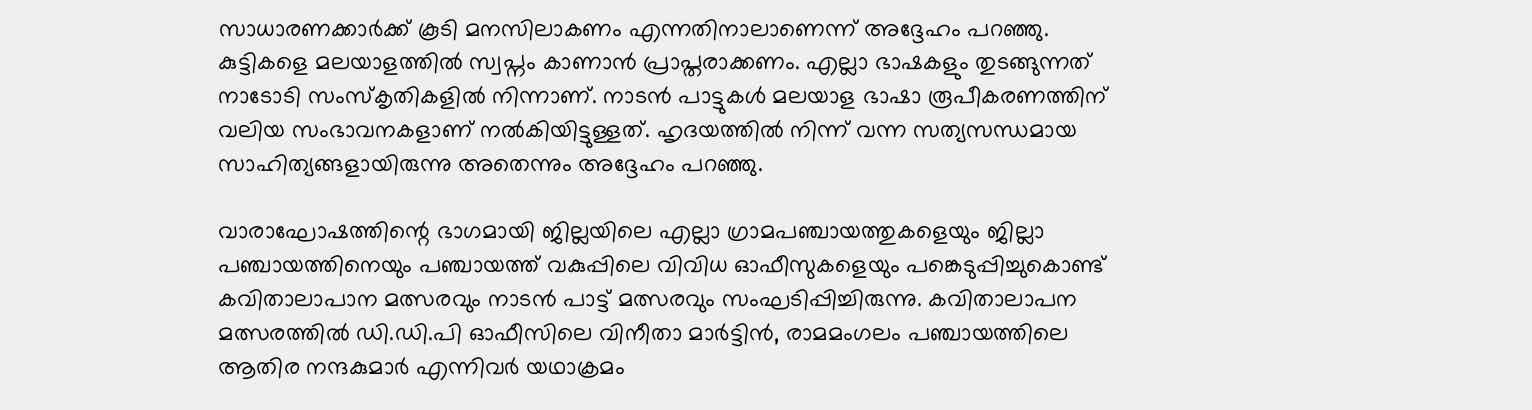സാധാരണക്കാര്‍ക്ക് കൂടി മനസിലാകണം എന്നതിനാലാണെന്ന് അദ്ദേഹം പറഞ്ഞു. കുട്ടികളെ മലയാളത്തില്‍ സ്വപ്നം കാണാന്‍ പ്രാപ്തരാക്കണം. എല്ലാ ഭാഷകളും തുടങ്ങുന്നത് നാടോടി സംസ്‌കൃതികളില്‍ നിന്നാണ്. നാടന്‍ പാട്ടുകള്‍ മലയാള ഭാഷാ രൂപീകരണത്തിന് വലിയ സംഭാവനകളാണ് നല്‍കിയിട്ടുള്ളത്. ഹൃദയത്തില്‍ നിന്ന് വന്ന സത്യസന്ധമായ സാഹിത്യങ്ങളായിരുന്നു അതെന്നും അദ്ദേഹം പറഞ്ഞു.

വാരാഘോഷത്തിന്റെ ഭാഗമായി ജില്ലയിലെ എല്ലാ ഗ്രാമപഞ്ചായത്തുകളെയും ജില്ലാ പഞ്ചായത്തിനെയും പഞ്ചായത്ത് വകുപ്പിലെ വിവിധ ഓഫീസുകളെയും പങ്കെടുപ്പിച്ചുകൊണ്ട് കവിതാലാപാന മത്സരവും നാടന്‍ പാട്ട് മത്സരവും സംഘടിപ്പിച്ചിരുന്നു. കവിതാലാപന മത്സരത്തില്‍ ഡി.ഡി.പി ഓഫീസിലെ വിനീതാ മാര്‍ട്ടിന്‍, രാമമംഗലം പഞ്ചായത്തിലെ ആതിര നന്ദകുമാര്‍ എന്നിവര്‍ യഥാക്രമം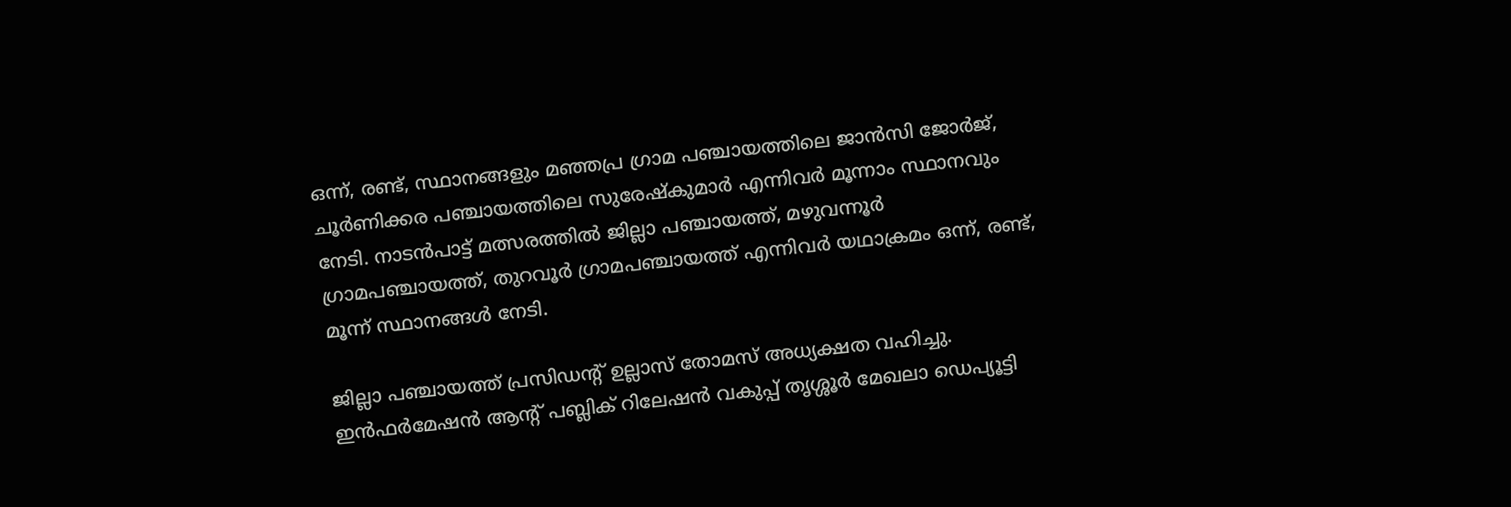ഒന്ന്, രണ്ട്, സ്ഥാനങ്ങളും മഞ്ഞപ്ര ഗ്രാമ പഞ്ചായത്തിലെ ജാന്‍സി ജോര്‍ജ്, ചൂര്‍ണിക്കര പഞ്ചായത്തിലെ സുരേഷ്‌കുമാര്‍ എന്നിവര്‍ മൂന്നാം സ്ഥാനവും നേടി. നാടന്‍പാട്ട് മത്സരത്തില്‍ ജില്ലാ പഞ്ചായത്ത്, മഴുവന്നൂര്‍ ഗ്രാമപഞ്ചായത്ത്, തുറവൂര്‍ ഗ്രാമപഞ്ചായത്ത് എന്നിവര്‍ യഥാക്രമം ഒന്ന്, രണ്ട്, മൂന്ന് സ്ഥാനങ്ങള്‍ നേടി.

ജില്ലാ പഞ്ചായത്ത് പ്രസിഡന്റ് ഉല്ലാസ് തോമസ് അധ്യക്ഷത വഹിച്ചു. ഇന്‍ഫര്‍മേഷന്‍ ആന്റ് പബ്ലിക് റിലേഷന്‍ വകുപ്പ് തൃശ്ശൂര്‍ മേഖലാ ഡെപ്യൂട്ടി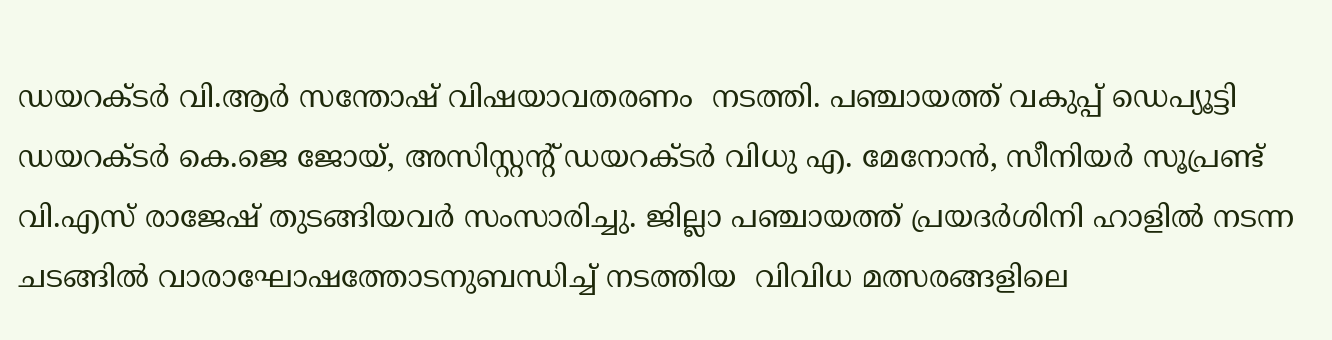ഡയറക്ടര്‍ വി.ആര്‍ സന്തോഷ് വിഷയാവതരണം  നടത്തി. പഞ്ചായത്ത് വകുപ്പ് ഡെപ്യൂട്ടി ഡയറക്ടര്‍ കെ.ജെ ജോയ്, അസിസ്റ്റന്റ് ഡയറക്ടര്‍ വിധു എ. മേനോന്‍, സീനിയര്‍ സൂപ്രണ്ട് വി.എസ് രാജേഷ് തുടങ്ങിയവര്‍ സംസാരിച്ചു. ജില്ലാ പഞ്ചായത്ത് പ്രയദര്‍ശിനി ഹാളില്‍ നടന്ന ചടങ്ങില്‍ വാരാഘോഷത്തോടനുബന്ധിച്ച് നടത്തിയ  വിവിധ മത്സരങ്ങളിലെ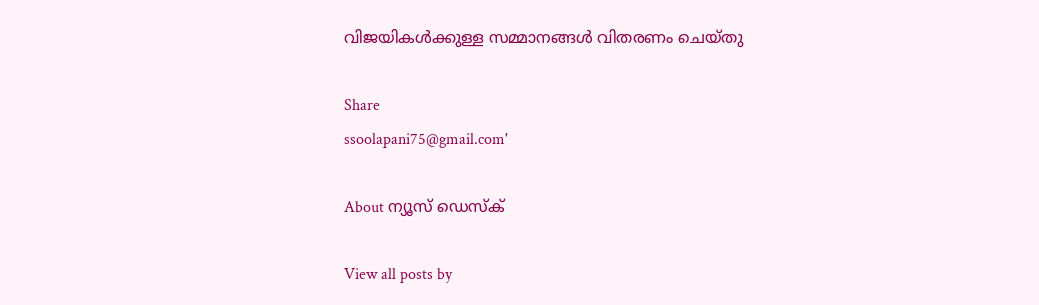വിജയികള്‍ക്കുള്ള സമ്മാനങ്ങള്‍ വിതരണം ചെയ്തു

Share
ssoolapani75@gmail.com'

About ന്യൂസ് ഡെസ്ക്

View all posts by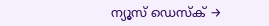ന്യൂസ് ഡെസ്ക് →